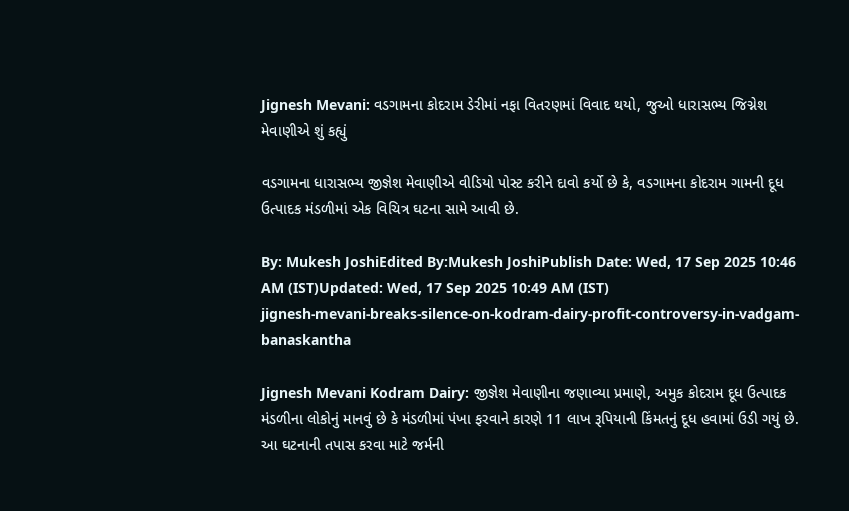Jignesh Mevani: વડગામના કોદરામ ડેરીમાં નફા વિતરણમાં વિવાદ થયો, જુઓ ધારાસભ્ય જિગ્નેશ મેવાણીએ શું કહ્યું

વડગામના ધારાસભ્ય જીજ્ઞેશ મેવાણીએ વીડિયો પોસ્ટ કરીને દાવો કર્યો છે કે, વડગામના કોદરામ ગામની દૂધ ઉત્પાદક મંડળીમાં એક વિચિત્ર ઘટના સામે આવી છે.

By: Mukesh JoshiEdited By:Mukesh JoshiPublish Date: Wed, 17 Sep 2025 10:46 AM (IST)Updated: Wed, 17 Sep 2025 10:49 AM (IST)
jignesh-mevani-breaks-silence-on-kodram-dairy-profit-controversy-in-vadgam-banaskantha

Jignesh Mevani Kodram Dairy: જીજ્ઞેશ મેવાણીના જણાવ્યા પ્રમાણે, અમુક કોદરામ દૂધ ઉત્પાદક મંડળીના લોકોનું માનવું છે કે મંડળીમાં પંખા ફરવાને કારણે 11 લાખ રૂપિયાની કિંમતનું દૂધ હવામાં ઉડી ગયું છે. આ ઘટનાની તપાસ કરવા માટે જર્મની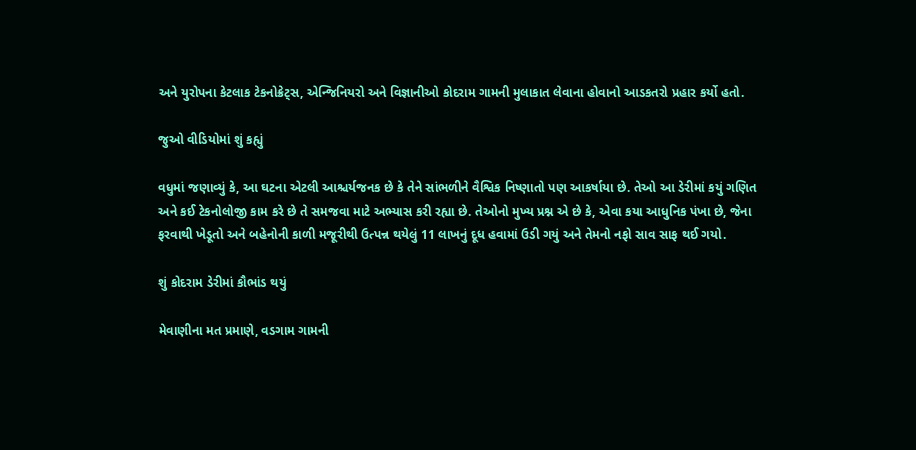અને યુરોપના કેટલાક ટેકનોક્રેટ્સ, એન્જિનિયરો અને વિજ્ઞાનીઓ કોદરામ ગામની મુલાકાત લેવાના હોવાનો આડકતરો પ્રહાર કર્યો હતો.

જુઓ વીડિયોમાં શું કહ્યું

વધુમાં જણાવ્યું કે, આ ઘટના એટલી આશ્ચર્યજનક છે કે તેને સાંભળીને વૈશ્વિક નિષ્ણાતો પણ આકર્ષાયા છે. તેઓ આ ડેરીમાં કયું ગણિત અને કઈ ટેકનોલોજી કામ કરે છે તે સમજવા માટે અભ્યાસ કરી રહ્યા છે. તેઓનો મુખ્ય પ્રશ્ન એ છે કે, એવા કયા આધુનિક પંખા છે, જેના ફરવાથી ખેડૂતો અને બહેનોની કાળી મજૂરીથી ઉત્પન્ન થયેલું 11 લાખનું દૂધ હવામાં ઉડી ગયું અને તેમનો નફો સાવ સાફ થઈ ગયો.

શું કોદરામ ડેરીમાં કૌભાંડ થયું

મેવાણીના મત પ્રમાણે, વડગામ ગામની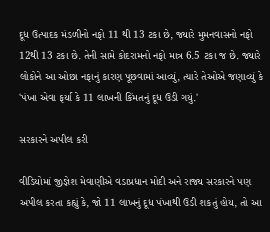દૂધ ઉત્પાદક મંડળીનો નફો 11 થી 13 ટકા છે, જ્યારે મુમનવાસનો નફો 12થી 13 ટકા છે. તેની સામે કોદરામનો નફો માત્ર 6.5 ટકા જ છે. જ્યારે લોકોને આ ઓછા નફાનું કારણ પૂછવામાં આવ્યું, ત્યારે તેઓએ જણાવ્યું કે 'પંખા એવા ફર્યા કે 11 લાખની કિંમતનું દૂધ ઉડી ગયું.'

સરકારને અપીલ કરી

વીડિયોમાં જીજ્ઞેશ મેવાણીએ વડાપ્રધાન મોદી અને રાજ્ય સરકારને પણ અપીલ કરતા કહ્યું કે, જો 11 લાખનું દૂધ પંખાથી ઉડી શકતું હોય, તો આ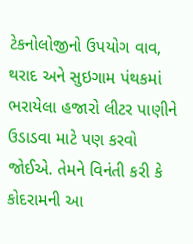ટેકનોલોજીનો ઉપયોગ વાવ, થરાદ અને સુઇગામ પંથકમાં ભરાયેલા હજારો લીટર પાણીને ઉડાડવા માટે પણ કરવો જોઈએ. તેમને વિનંતી કરી કે કોદરામની આ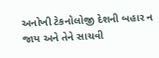અનોખી ટેકનોલોજી દેશની બહાર ન જાય અને તેને સાચવી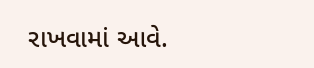રાખવામાં આવે.